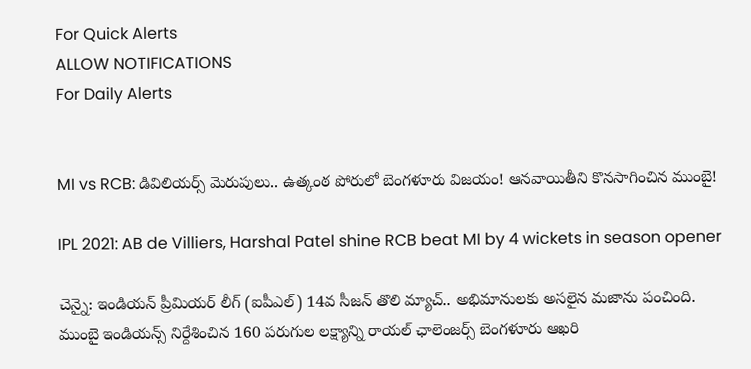For Quick Alerts
ALLOW NOTIFICATIONS
For Daily Alerts


MI vs RCB: డివిలియ‌ర్స్‌ మెరుపులు.. ఉత్కంఠ పోరులో బెంగళూరు విజయం! ఆన‌వాయితీని కొన‌సాగించిన ముంబై!

IPL 2021: AB de Villiers, Harshal Patel shine RCB beat MI by 4 wickets in season opener

చెన్నై: ఇండియన్ ప్రీమియర్ లీగ్ (ఐపీఎల్) 14వ సీజన్ తొలి మ్యాచ్.. అభిమానులకు అసలైన మజాను పంచింది. ముంబై ఇండియన్స్ నిర్దేశించిన 160 పరుగుల లక్ష్యాన్ని రాయ‌ల్ ఛాలెంజర్స్ బెంగళూరు ఆఖరి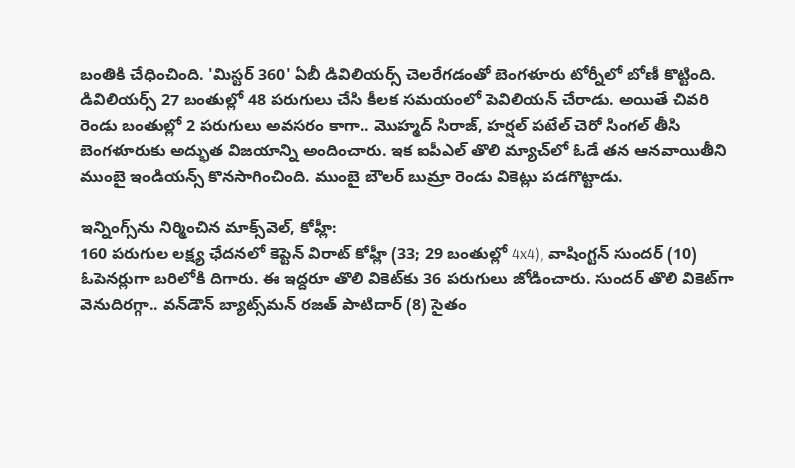బంతికి చేధించింది. 'మిస్టర్ 360' ఏబీ డివిలియ‌ర్స్ చెలరేగడంతో బెంగ‌ళూరు టోర్నీలో బోణీ కొట్టింది. డివిలియ‌ర్స్ 27 బంతుల్లో 48 ప‌రుగులు చేసి కీలక సమయంలో పెవిలియన్ చేరాడు. అయితే చివ‌రి రెండు బంతుల్లో 2 ప‌రుగులు అవ‌స‌రం కాగా.. మొహ్మద్ సిరాజ్‌, హ‌ర్ష‌ల్ ప‌టేల్ చెరో సింగల్ తీసి బెంగళూరుకు అద్భుత విజయాన్ని అందించారు. ఇక ఐపీఎల్ తొలి మ్యాచ్‌లో ఓడే త‌న ఆన‌వాయితీని ముంబై ఇండియ‌న్స్ కొన‌సాగించింది. ముంబై బౌలర్ బుమ్రా రెండు వికెట్లు పడగొట్టాడు.

ఇన్నింగ్స్‌ను నిర్మించిన మాక్స్‌వెల్, కోహ్లీ:
160 పరుగుల లక్ష్య ఛేదనలో కెప్టెన్‌ విరాట్‌ కోహ్లీ (33; 29 బంతుల్లో 4x4), వాషింగ్టన్‌ సుందర్ ‌(10) ఓపెనర్లుగా బరిలోకి దిగారు. ఈ ఇద్దరూ తొలి వికెట్‌కు 36 పరుగులు జోడించారు. సుందర్‌ తొలి వికెట్‌గా వెనుదిరగ్గా.. వన్‌డౌన్‌ బ్యాట్స్‌మన్‌ రజత్‌ పాటిదార్ ‌(8) సైతం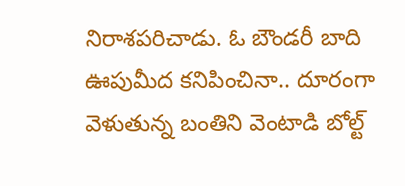నిరాశపరిచాడు. ఓ బౌండరీ బాది ఊపుమీద కనిపించినా.. దూరంగా వెళుతున్న బంతిని వెంటాడి బోల్ట్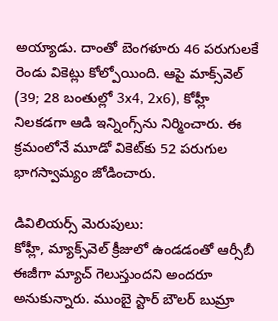అయ్యాడు. దాంతో బెంగళూరు 46 పరుగులకే రెండు వికెట్లు కోల్పోయింది. ఆపై మాక్స్‌వెల్ (39; 28 బంతుల్లో 3x4, 2x6), కోహ్లీ నిలకడగా ఆడి ఇన్నింగ్స్‌ను నిర్మించారు. ఈ క్రమంలోనే మూడో వికెట్‌కు 52 పరుగుల భాగస్వామ్యం జోడించారు.

డివిలియ‌ర్స్ మెరుపులు:
కోహ్లీ, మ్యాక్స్‌వెల్ క్రీజులో ఉండడంతో ఆర్సీబీ ఈజీగా మ్యాచ్ గెలుస్తుంద‌ని అందరూ అనుకున్నారు. ముంబై స్టార్ బౌల‌ర్ బుమ్రా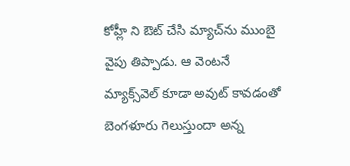కోహ్లీ ని ఔట్ చేసి మ్యాచ్‌ను ముంబై వైపు తిప్పాడు. ఆ వెంట‌నే మ్యాక్స్‌వెల్ కూడా అవుట్ కావ‌డంతో బెంగ‌ళూరు గెలుస్తుందా అన్న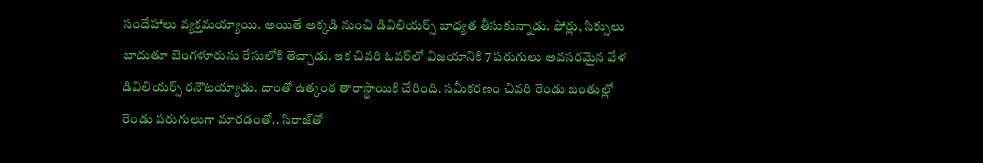సందేహాలు వ్య‌క్త‌మ‌య్యాయి. అయితే అక్క‌డి నుంచి డివిలియ‌ర్స్ బాధ్యత తీసుకున్నాడు. ఫోర్లు, సిక్సులు బాదుతూ బెంగళూరును రేసులోకి తెచ్చాడు. ఇక చివరి ఓవర్‌లో విజయానికి 7 పరుగులు అవసరమైన వేళ డివిలియర్స్‌ రనౌటయ్యాడు. దాంతో ఉత్కంఠ తారాస్థాయికి చేరింది. సమీకరణం చివరి రెండు బంతుల్లో రెండు పరుగులుగా మారడంతో.. సిరాజ్‌తో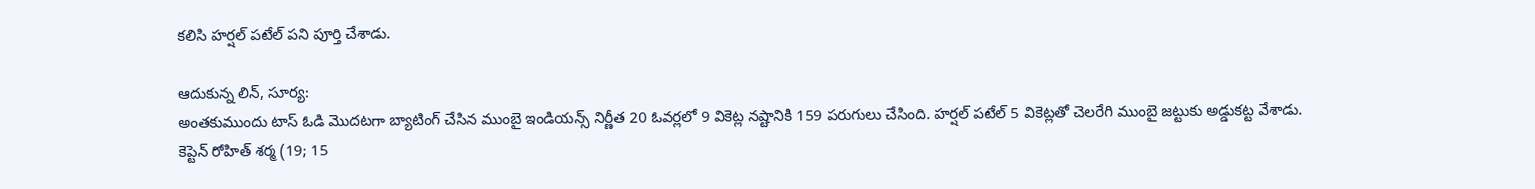కలిసి హర్షల్‌ పటేల్ పని పూర్తి చేశాడు.

ఆదుకున్న లిన్‌, సూర్య:
అంతకుముందు టాస్‌ ఓడి మొదటగా బ్యాటింగ్‌ చేసిన ముంబై ఇండియన్స్‌ నిర్ణీత 20 ఓవర్లలో 9 వికెట్ల నష్టానికి 159 పరుగులు చేసింది. హర్షల్‌ పటేల్‌ 5 వికెట్లతో చెలరేగి ముంబై జట్టుకు అడ్డుకట్ట వేశాడు. కెప్టెన్‌ రోహిత్‌ శర్మ (19; 15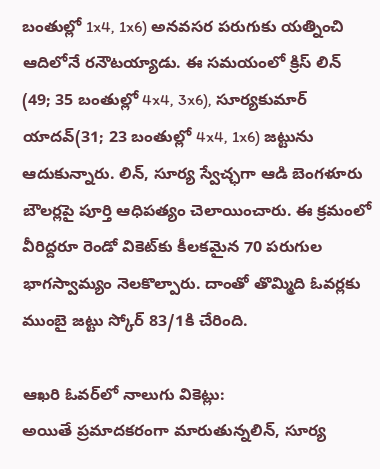బంతుల్లో 1x4, 1x6) అనవసర పరుగుకు యత్నించి ఆదిలోనే రనౌటయ్యాడు. ఈ సమయంలో క్రిస్ ‌లిన్‌ (49; 35 బంతుల్లో 4x4, 3x6), సూర్యకుమార్‌ యాదవ్‌(31; 23 బంతుల్లో 4x4, 1x6) జట్టును ఆదుకున్నారు. లిన్‌, సూర్య స్వేచ్ఛగా ఆడి బెంగళూరు బౌలర్లపై పూర్తి ఆధిపత్యం చెలాయించారు. ఈ క్రమంలో వీరిద్దరూ రెండో వికెట్‌కు కీలకమైన 70 పరుగుల భాగస్వామ్యం నెలకొల్పారు. దాంతో తొమ్మిది ఓవర్లకు ముంబై జట్టు స్కోర్‌ 83/1కి చేరింది.

ఆఖరి ఓవర్‌లో నాలుగు వికెట్లు:
అయితే ప్రమాదకరంగా మారుతున్నలిన్‌, సూర్య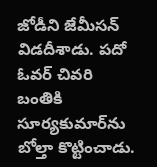జోడీని జేమీసన్‌ విడదీశాడు. పదో ఓవర్‌ చివరి బంతికి సూర్యకుమార్‌ను బోల్తా కొట్టించాడు.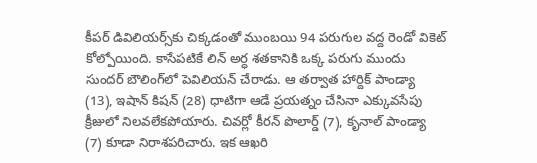కీపర్‌ డివిలియర్స్‌కు చిక్కడంతో ముంబయి 94 పరుగుల వద్ద రెండో వికెట్‌ కోల్పోయింది. కాసేపటికే లిన్‌ అర్ధ శతకానికి ఒక్క పరుగు ముందు సుందర్‌ బౌలింగ్‌లో పెవిలియన్‌ చేరాడు. ఆ తర్వాత హార్దిక్‌ పాండ్యా (13), ఇషాన్‌ కిషన్ ‌(28) ధాటిగా ఆడే ప్రయత్నం చేసినా ఎక్కువసేపు క్రీజులో నిలవలేకపోయారు. చివర్లో కీరన్ పొలార్డ్ ‌(7), కృనాల్‌ పాండ్యా (7) కూడా నిరాశపరిచారు. ఇక ఆఖరి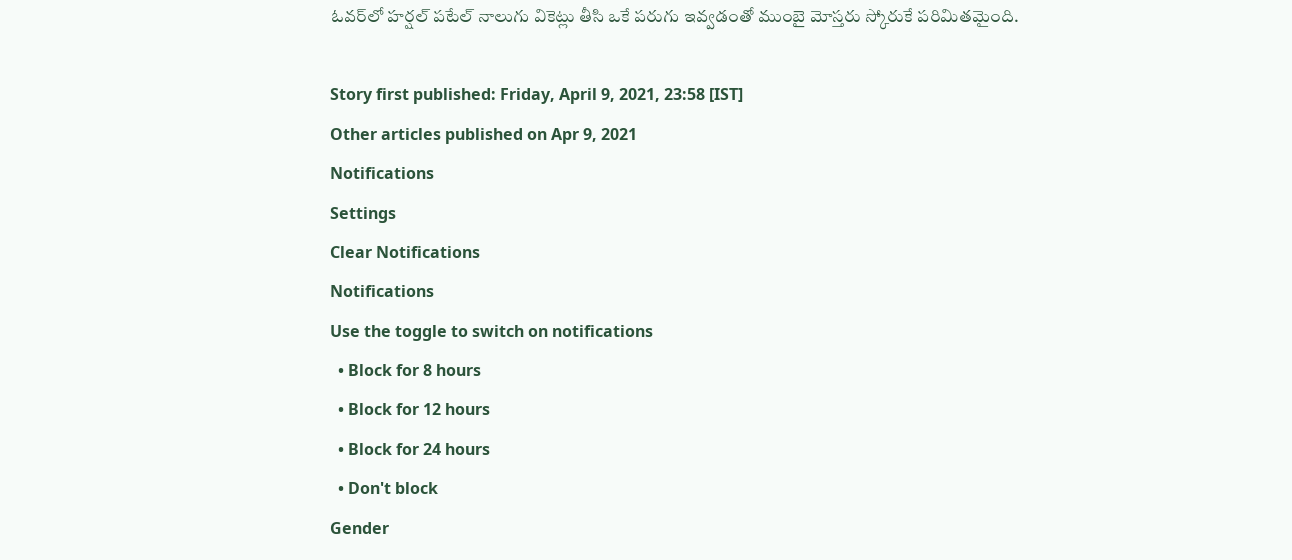ఓవర్‌లో హర్షల్ పటేల్‌ నాలుగు వికెట్లు తీసి ఒకే పరుగు ఇవ్వడంతో ముంబై మోస్తరు స్కోరుకే పరిమితమైంది.

Story first published: Friday, April 9, 2021, 23:58 [IST]
Other articles published on Apr 9, 2021
Notifications
Settings
Clear Notifications
Notifications
Use the toggle to switch on notifications
  • Block for 8 hours
  • Block for 12 hours
  • Block for 24 hours
  • Don't block
Gender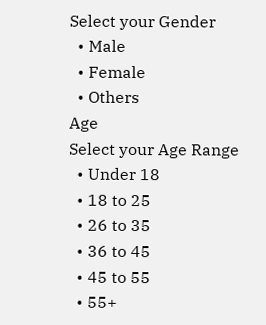Select your Gender
  • Male
  • Female
  • Others
Age
Select your Age Range
  • Under 18
  • 18 to 25
  • 26 to 35
  • 36 to 45
  • 45 to 55
  • 55+